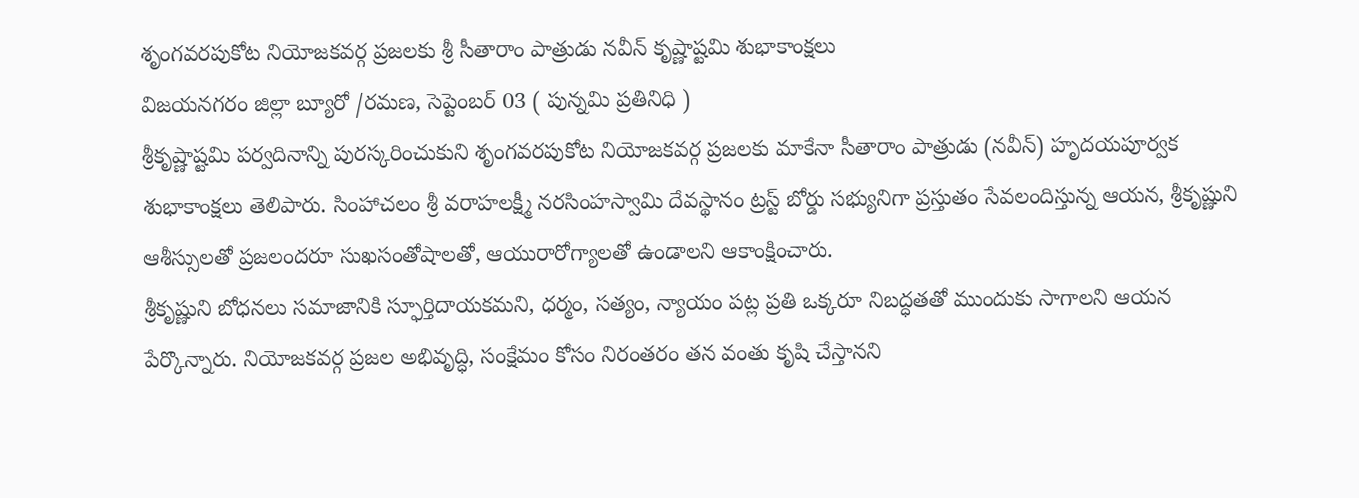శృంగవరపుకోట నియోజకవర్గ ప్రజలకు శ్రీ సీతారాం పాత్రుడు నవీన్ కృష్ణాష్టమి శుభాకాంక్షలు
విజయనగరం జిల్లా బ్యూరో /రమణ, సెప్టెంబర్ 03 ( పున్నమి ప్రతినిధి )
శ్రీకృష్ణాష్టమి పర్వదినాన్ని పురస్కరించుకుని శృంగవరపుకోట నియోజకవర్గ ప్రజలకు మాకేనా సీతారాం పాత్రుడు (నవీన్) హృదయపూర్వక శుభాకాంక్షలు తెలిపారు. సింహాచలం శ్రీ వరాహలక్ష్మీ నరసింహస్వామి దేవస్థానం ట్రస్ట్ బోర్డు సభ్యునిగా ప్రస్తుతం సేవలందిస్తున్న ఆయన, శ్రీకృష్ణుని ఆశీస్సులతో ప్రజలందరూ సుఖసంతోషాలతో, ఆయురారోగ్యాలతో ఉండాలని ఆకాంక్షించారు.
శ్రీకృష్ణుని బోధనలు సమాజానికి స్ఫూర్తిదాయకమని, ధర్మం, సత్యం, న్యాయం పట్ల ప్రతి ఒక్కరూ నిబద్ధతతో ముందుకు సాగాలని ఆయన పేర్కొన్నారు. నియోజకవర్గ ప్రజల అభివృద్ధి, సంక్షేమం కోసం నిరంతరం తన వంతు కృషి చేస్తానని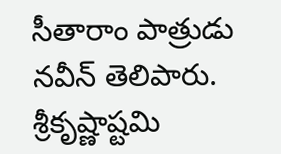సీతారాం పాత్రుడు నవీన్ తెలిపారు.
శ్రీకృష్ణాష్టమి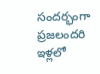సందర్భంగా ప్రజలందరి ఇళ్లలో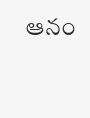ఆనం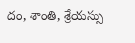దం, శాంతి, శ్రేయస్సు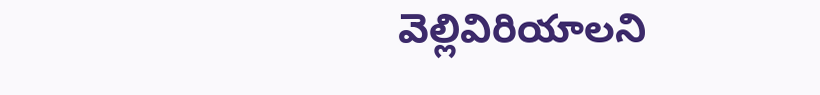వెల్లివిరియాలని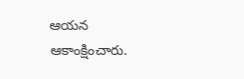ఆయన ఆకాంక్షించారు.